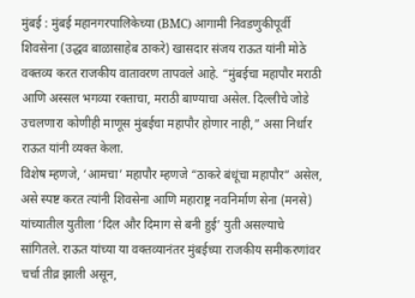मुंबई : मुंबई महानगरपालिकेच्या (BMC) आगामी निवडणुकीपूर्वी शिवसेना (उद्धव बाळासाहेब ठाकरे) खासदार संजय राऊत यांनी मोठे वक्तव्य करत राजकीय वातावरण तापवले आहे. “मुंबईचा महापौर मराठी आणि अस्सल भगव्या रक्ताचा, मराठी बाण्याचा असेल. दिल्लीचे जोडे उचलणारा कोणीही माणूस मुंबईचा महापौर होणार नाही,” असा निर्धार राऊत यांनी व्यक्त केला.
विशेष म्हणजे, ‘आमचा’ महापौर म्हणजे “ठाकरे बंधूंचा महापौर” असेल, असे स्पष्ट करत त्यांनी शिवसेना आणि महाराष्ट्र नवनिर्माण सेना (मनसे) यांच्यातील युतीला ‘दिल और दिमाग से बनी हुई’ युती असल्याचे सांगितले. राऊत यांच्या या वक्तव्यानंतर मुंबईच्या राजकीय समीकरणांवर चर्चा तीव्र झाली असून,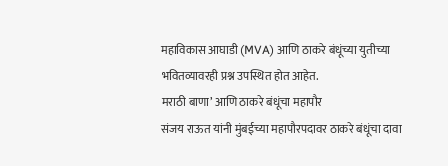महाविकास आघाडी (MVA) आणि ठाकरे बंधूंच्या युतीच्या भवितव्यावरही प्रश्न उपस्थित होत आहेत.
मराठी बाणा’ आणि ठाकरे बंधूंचा महापौर
संजय राऊत यांनी मुंबईच्या महापौरपदावर ठाकरे बंधूंचा दावा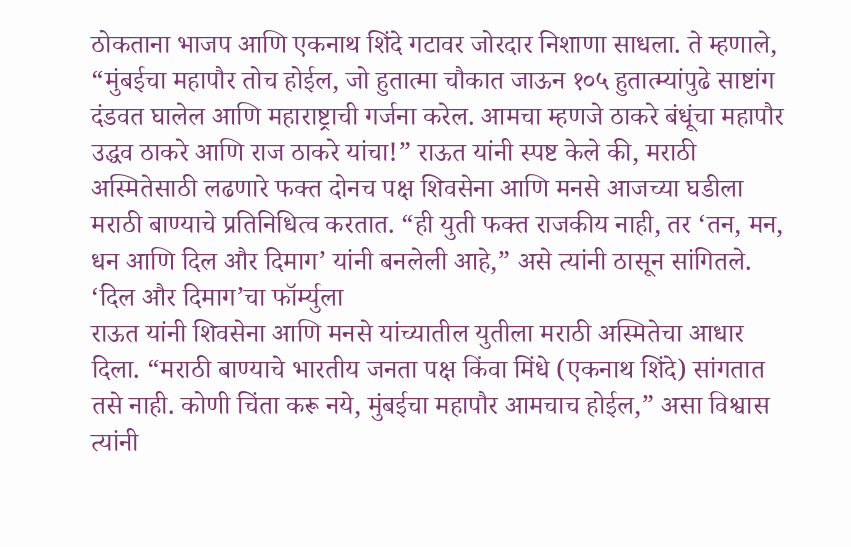ठोकताना भाजप आणि एकनाथ शिंदे गटावर जोरदार निशाणा साधला. ते म्हणाले, “मुंबईचा महापौर तोच होईल, जो हुतात्मा चौकात जाऊन १०५ हुतात्म्यांपुढे साष्टांग दंडवत घालेल आणि महाराष्ट्राची गर्जना करेल. आमचा म्हणजे ठाकरे बंधूंचा महापौर उद्धव ठाकरे आणि राज ठाकरे यांचा!” राऊत यांनी स्पष्ट केले की, मराठी अस्मितेसाठी लढणारे फक्त दोनच पक्ष शिवसेना आणि मनसे आजच्या घडीला मराठी बाण्याचे प्रतिनिधित्व करतात. “ही युती फक्त राजकीय नाही, तर ‘तन, मन, धन आणि दिल और दिमाग’ यांनी बनलेली आहे,” असे त्यांनी ठासून सांगितले.
‘दिल और दिमाग’चा फॉर्म्युला
राऊत यांनी शिवसेना आणि मनसे यांच्यातील युतीला मराठी अस्मितेचा आधार दिला. “मराठी बाण्याचे भारतीय जनता पक्ष किंवा मिंधे (एकनाथ शिंदे) सांगतात तसे नाही. कोणी चिंता करू नये, मुंबईचा महापौर आमचाच होईल,” असा विश्वास त्यांनी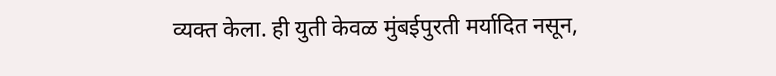व्यक्त केला. ही युती केवळ मुंबईपुरती मर्यादित नसून,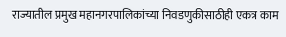राज्यातील प्रमुख महानगरपालिकांच्या निवडणुकीसाठीही एकत्र काम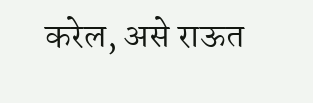करेल, असे राऊत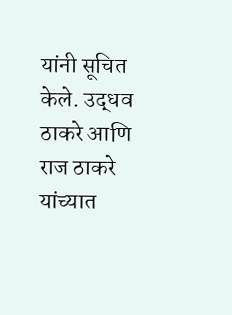यांनी सूचित केले. उद्धव ठाकरे आणि राज ठाकरे यांच्यात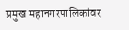प्रमुख महानगरपालिकांवर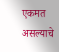एकमत असल्याचे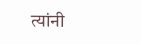त्यांनी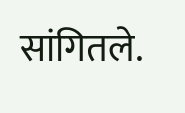सांगितले.